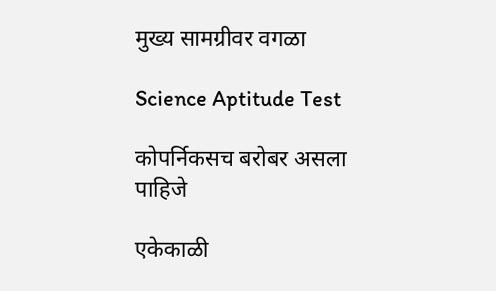मुख्य सामग्रीवर वगळा

Science Aptitude Test

कोपर्निकसच बरोबर असला पाहिजे

एकेकाळी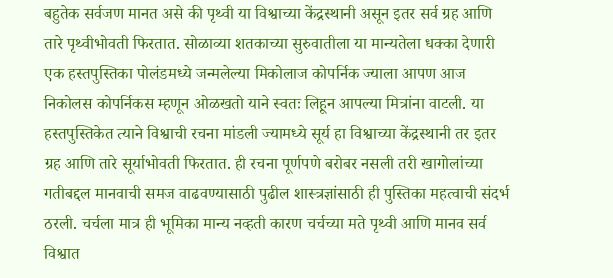बहुतेक सर्वजण मानत असे की पृथ्वी या विश्वाच्या केंद्रस्थानी असून इतर सर्व ग्रह आणि तारे पृथ्वीभोवती फिरतात. सोळाव्या शतकाच्या सुरुवातीला या मान्यतेला धक्का देणारी एक हस्तपुस्तिका पोलंडमध्ये जन्मलेल्या मिकोलाज कोपर्निक ज्याला आपण आज निकोलस कोपर्निकस म्हणून ओळखतो याने स्वतः लिहून आपल्या मित्रांना वाटली. या हस्तपुस्तिकेत त्याने विश्वाची रचना मांडली ज्यामध्ये सूर्य हा विश्वाच्या केंद्रस्थानी तर इतर ग्रह आणि तारे सूर्याभोवती फिरतात. ही रचना पूर्णपणे बरोबर नसली तरी खागोलांच्या गतीबद्दल मानवाची समज वाढवण्यासाठी पुढील शास्त्रज्ञांसाठी ही पुस्तिका महत्वाची संदर्भ ठरली. चर्चला मात्र ही भूमिका मान्य नव्हती कारण चर्चच्या मते पृथ्वी आणि मानव सर्व विश्वात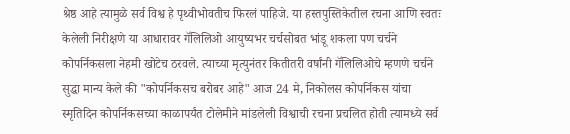श्रेष्ठ आहे त्यामुळे सर्व विश्व हे पृथ्वीभोवतीच फिरलं पाहिजे. या हस्तपुस्तिकेतील रचना आणि स्वतः केलेली निरीक्षणे या आधारावर गॅलिलिओ आयुष्यभर चर्चसोबत भांडू शकला पण चर्चने कोपर्निकसला नेहमी खोटेच ठरवले. त्याच्या मृत्युनंतर कितीतरी वर्षांनी गॅलिलिओचे म्हणणे चर्चने सुद्धा मान्य केले की "कोपर्निकसच बरोबर आहे" आज 24 मे, निकोलस कोपर्निकस यांचा स्मृतिदिन कोपर्निकसच्या काळापर्यंत टोलेमीने मांडलेली विश्वाची रचना प्रचलित होती त्यामध्ये सर्व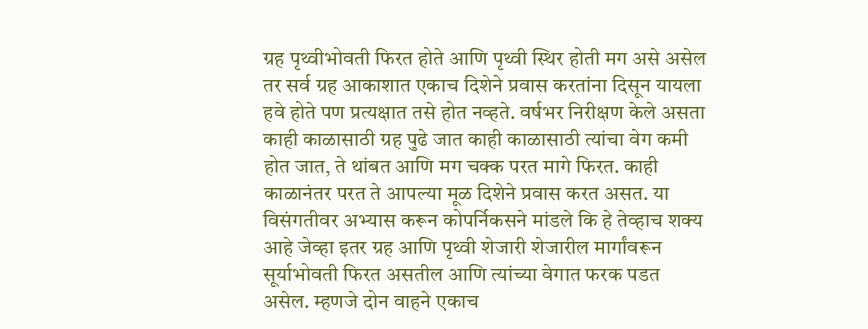ग्रह पृथ्वीभोवती फिरत होते आणि पृथ्वी स्थिर होती मग असे असेल तर सर्व ग्रह आकाशात एकाच दिशेने प्रवास करतांना दिसून यायला हवे होते पण प्रत्यक्षात तसे होत नव्हते. वर्षभर निरीक्षण केले असता काही काळासाठी ग्रह पुढे जात काही काळासाठी त्यांचा वेग कमी होत जात, ते थांबत आणि मग चक्क परत मागे फिरत. काही काळानंतर परत ते आपल्या मूळ दिशेने प्रवास करत असत. या विसंगतीवर अभ्यास करून कोपर्निकसने मांडले कि हे तेव्हाच शक्य आहे जेव्हा इतर ग्रह आणि पृथ्वी शेजारी शेजारील मार्गांवरून सूर्याभोवती फिरत असतील आणि त्यांच्या वेगात फरक पडत असेल. म्हणजे दोन वाहने एकाच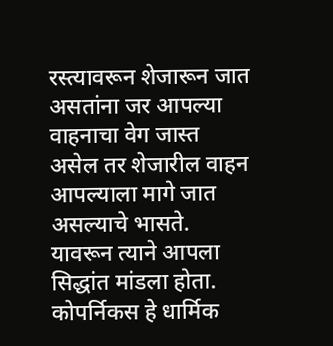रस्त्यावरून शेजारून जात असतांना जर आपल्या वाहनाचा वेग जास्त असेल तर शेजारील वाहन आपल्याला मागे जात असल्याचे भासते. यावरून त्याने आपला सिद्धांत मांडला होता. कोपर्निकस हे धार्मिक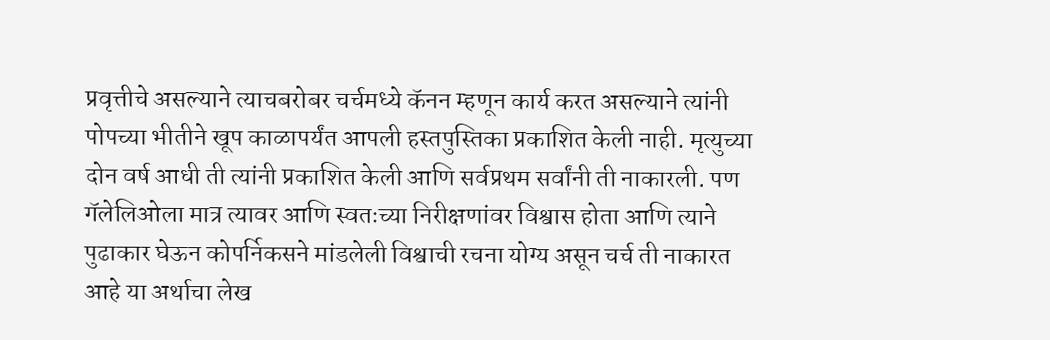प्रवृत्तीचे असल्याने त्याचबरोबर चर्चमध्ये कॅनन म्हणून कार्य करत असल्याने त्यांनी पोपच्या भीतीने खूप काळापर्यंत आपली हस्तपुस्तिका प्रकाशित केली नाही. मृत्युच्या दोन वर्ष आधी ती त्यांनी प्रकाशित केली आणि सर्वप्रथम सर्वांनी ती नाकारली. पण गॅलेलिओला मात्र त्यावर आणि स्वतःच्या निरीक्षणांवर विश्वास होता आणि त्याने पुढाकार घेऊन कोपर्निकसने मांडलेली विश्वाची रचना योग्य असून चर्च ती नाकारत आहे या अर्थाचा लेख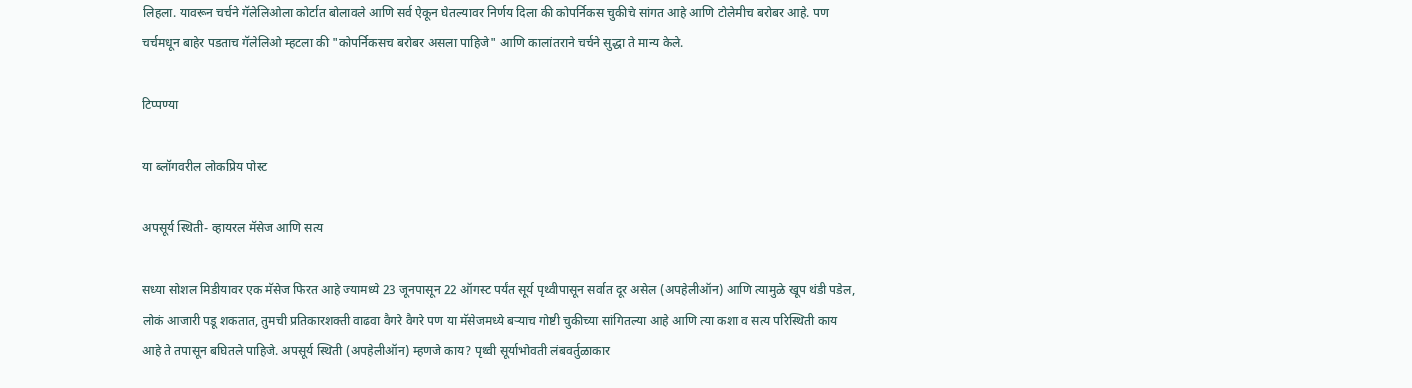लिहला. यावरून चर्चने गॅलेलिओला कोर्टात बोलावले आणि सर्व ऐकून घेतल्यावर निर्णय दिला की कोपर्निकस चुकीचे सांगत आहे आणि टोलेमीच बरोबर आहे. पण चर्चमधून बाहेर पडताच गॅलेलिओ म्हटला की "कोपर्निकसच बरोबर असला पाहिजे" आणि कालांतराने चर्चने सुद्धा ते मान्य केले.

टिप्पण्या

या ब्लॉगवरील लोकप्रिय पोस्ट

अपसूर्य स्थिती- व्हायरल मॅसेज आणि सत्य

सध्या सोशल मिडीयावर एक मॅसेज फिरत आहे ज्यामध्ये 23 जूनपासून 22 ऑगस्ट पर्यंत सूर्य पृथ्वीपासून सर्वात दूर असेल (अपहेलीऑन) आणि त्यामुळे खूप थंडी पडेल, लोकं आजारी पडू शकतात, तुमची प्रतिकारशक्ती वाढवा वैगरे वैगरे पण या मॅसेजमध्ये बऱ्याच गोष्टी चुकीच्या सांगितल्या आहे आणि त्या कशा व सत्य परिस्थिती काय आहे ते तपासून बघितले पाहिजे. अपसूर्य स्थिती (अपहेलीऑन) म्हणजे काय? पृथ्वी सूर्याभोवती लंबवर्तुळाकार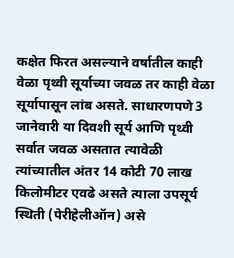कक्षेत फिरत असल्याने वर्षातील काही वेळा पृथ्वी सूर्याच्या जवळ तर काही वेळा सूर्यापासून लांब असते. साधारणपणे 3 जानेवारी या दिवशी सूर्य आणि पृथ्वी सर्वात जवळ असतात त्यावेळी त्यांच्यातील अंतर 14 कोटी 70 लाख किलोमीटर एवढे असते त्याला उपसूर्य स्थिती (पेरीहेलीऑन) असे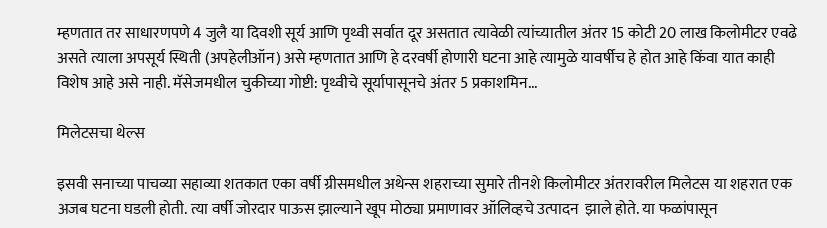म्हणतात तर साधारणपणे 4 जुलै या दिवशी सूर्य आणि पृथ्वी सर्वात दूर असतात त्यावेळी त्यांच्यातील अंतर 15 कोटी 20 लाख किलोमीटर एवढे असते त्याला अपसूर्य स्थिती (अपहेलीऑन) असे म्हणतात आणि हे दरवर्षी होणारी घटना आहे त्यामुळे यावर्षीच हे होत आहे किंवा यात काही विशेष आहे असे नाही. मॅसेजमधील चुकीच्या गोष्टी: पृथ्वीचे सूर्यापासूनचे अंतर 5 प्रकाशमिन...

मिलेटसचा थेल्स

इसवी सनाच्या पाचव्या सहाव्या शतकात एका वर्षी ग्रीसमधील अथेन्स शहराच्या सुमारे तीनशे किलोमीटर अंतरावरील मिलेटस या शहरात एक अजब घटना घडली होती. त्या वर्षी जोरदार पाऊस झाल्याने खूप मोठ्या प्रमाणावर ऑलिव्हचे उत्पादन  झाले होते. या फळांपासून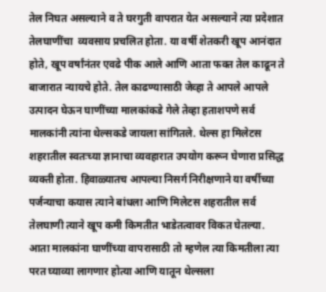तेल निघत असल्याने व ते घरगुती वापरात येत असल्याने त्या प्रदेशात तेलघाणींचा  व्यवसाय प्रचलित होता. या वर्षी शेतकरी खूप आनंदात होते, खूप वर्षांनंतर एवढे पीक आले आणि आता फक्त तेल काढून ते बाजारात न्यायचे होते. तेल काढण्यासाठी जेव्हा ते आपले आपले उत्पादन घेऊन घाणींच्या मालकांकडे गेले तेव्हा हताशपणे सर्व मालकांनी त्यांना थेल्सकडे जायला सांगितले. थेल्स हा मिलेटस शहरातील स्वतःच्या ज्ञानाचा व्यवहारात उपयोग करून घेणारा प्रसिद्ध व्यक्ती होता. हिवाळ्यातच आपल्या निसर्ग निरीक्षणाने या वर्षीच्या पर्जन्याचा कयास त्याने बांधला आणि मिलेटस शहरातील सर्व तेलघाणी त्याने खूप कमी किमतीत भाडेतत्वावर विकत घेतल्या. आता मालकांना घाणींच्या वापरासाठी तो म्हणेल त्या किमतीला त्या परत घ्याव्या लागणार होत्या आणि यातून थेल्सला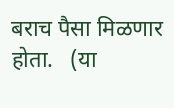बराच पैसा मिळणार होता.   (या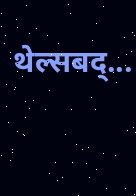थेल्सबद्...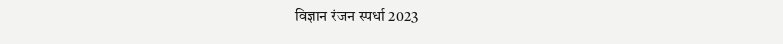विज्ञान रंजन स्पर्धा 2023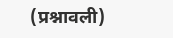(प्रश्नावली)